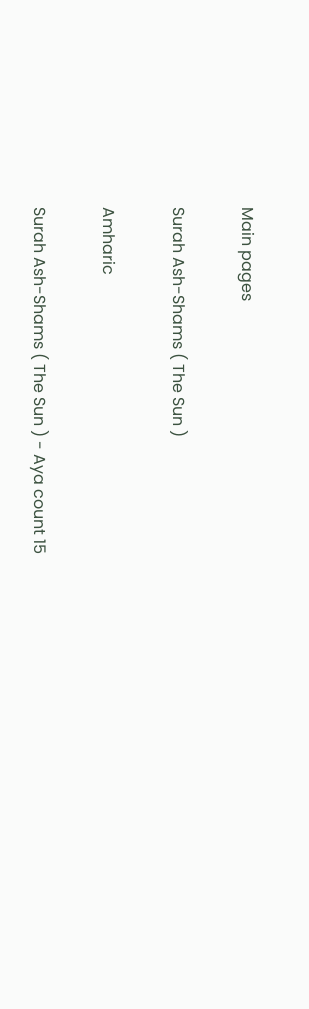Main pages

Surah Ash-Shams ( The Sun )

Amharic

Surah Ash-Shams ( The Sun ) - Aya count 15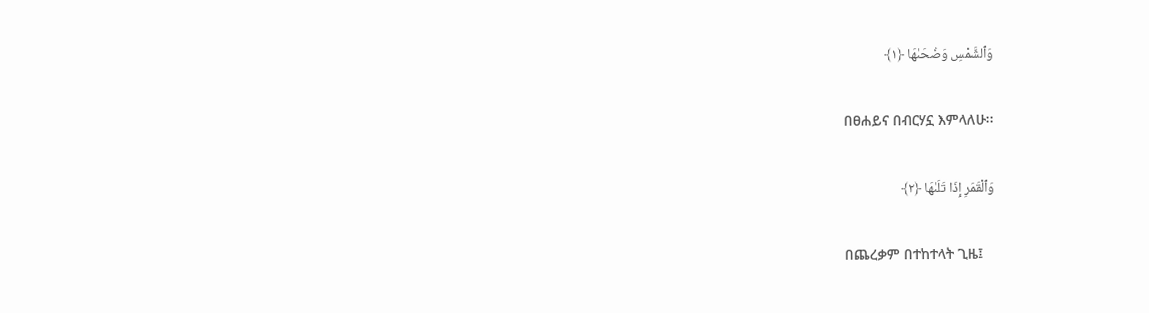وَٱلشَّمْسِ وَضُحَىٰهَا ﴿١﴾

በፀሐይና በብርሃኗ እምላለሁ፡፡

وَٱلْقَمَرِ إِذَا تَلَىٰهَا ﴿٢﴾

በጨረቃም በተከተላት ጊዜ፤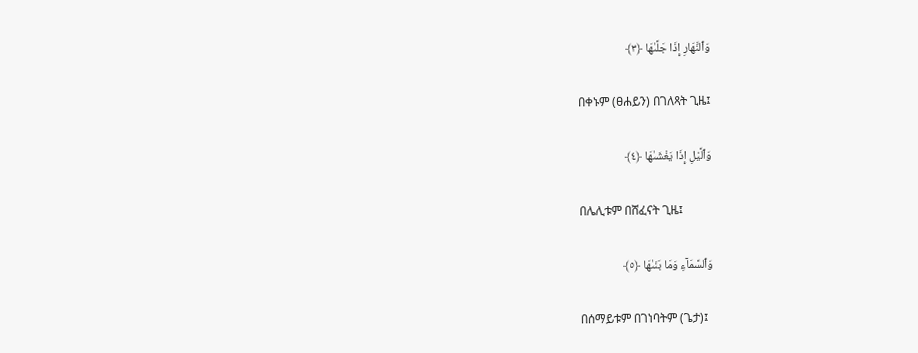وَٱلنَّهَارِ إِذَا جَلَّىٰهَا ﴿٣﴾

በቀኑም (ፀሐይን) በገለጻት ጊዜ፤

وَٱلَّيْلِ إِذَا يَغْشَىٰهَا ﴿٤﴾

በሌሊቱም በሸፈናት ጊዜ፤

وَٱلسَّمَآءِ وَمَا بَنَىٰهَا ﴿٥﴾

በሰማይቱም በገነባትም (ጌታ)፤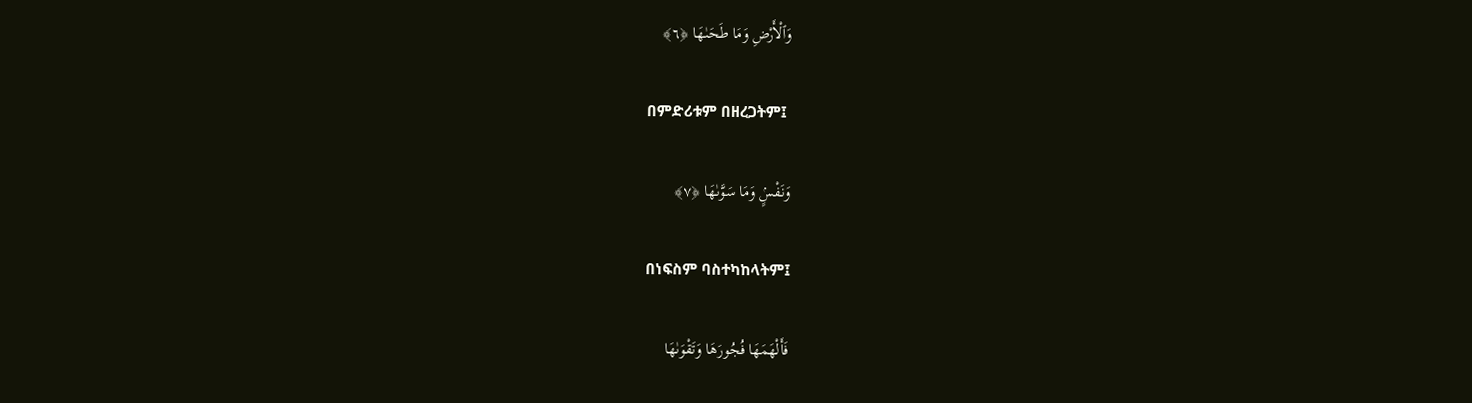وَٱلْأَرْضِ وَمَا طَحَىٰهَا ﴿٦﴾

በምድሪቱም በዘረጋትም፤

وَنَفْسٍۢ وَمَا سَوَّىٰهَا ﴿٧﴾

በነፍስም ባስተካከላትም፤

فَأَلْهَمَهَا فُجُورَهَا وَتَقْوَىٰهَا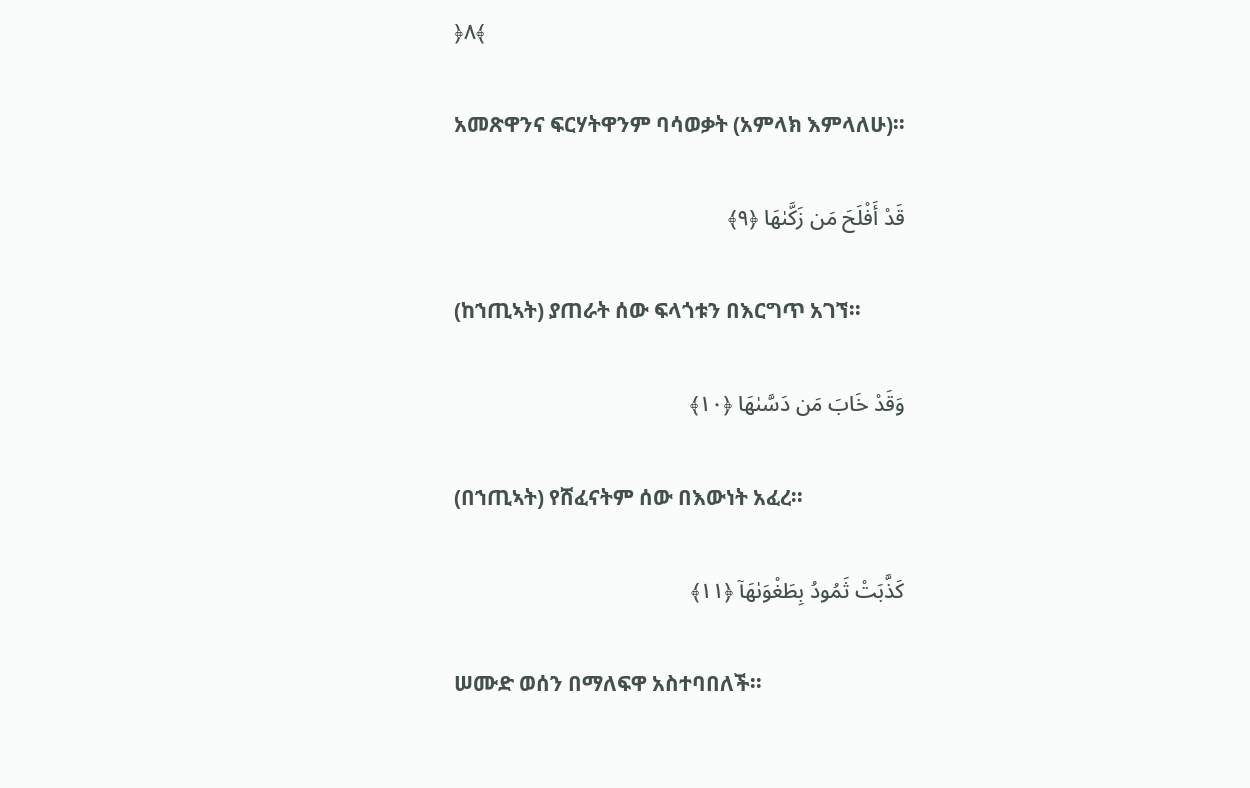﴿٨﴾

አመጽዋንና ፍርሃትዋንም ባሳወቃት (አምላክ እምላለሁ)፡፡

قَدْ أَفْلَحَ مَن زَكَّىٰهَا ﴿٩﴾

(ከኀጢኣት) ያጠራት ሰው ፍላጎቱን በእርግጥ አገኘ፡፡

وَقَدْ خَابَ مَن دَسَّىٰهَا ﴿١٠﴾

(በኀጢኣት) የሸፈናትም ሰው በእውነት አፈረ፡፡

كَذَّبَتْ ثَمُودُ بِطَغْوَىٰهَآ ﴿١١﴾

ሠሙድ ወሰን በማለፍዋ አስተባበለች፡፡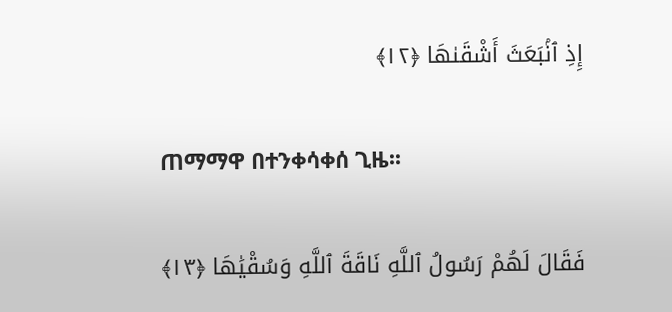إِذِ ٱنۢبَعَثَ أَشْقَىٰهَا ﴿١٢﴾

ጠማማዋ በተንቀሳቀሰ ጊዜ፡፡

فَقَالَ لَهُمْ رَسُولُ ٱللَّهِ نَاقَةَ ٱللَّهِ وَسُقْيَٰهَا ﴿١٣﴾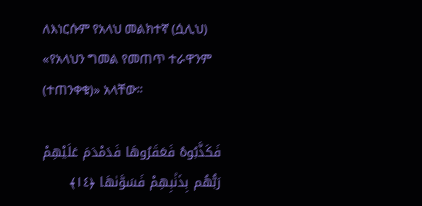ለእነርሱም የአላህ መልክተኛ (ሷሊህ) «የአላህን ግመል የመጠጥ ተራዋንም (ተጠንቀቁ)» አላቸው፡፡

فَكَذَّبُوهُ فَعَقَرُوهَا فَدَمْدَمَ عَلَيْهِمْ رَبُّهُم بِذَنۢبِهِمْ فَسَوَّىٰهَا ﴿١٤﴾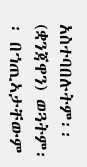አስተባበሉትም፡፡ (ቋንጃዋን) ወጓትም፡፡ በኀጢኣታቸውም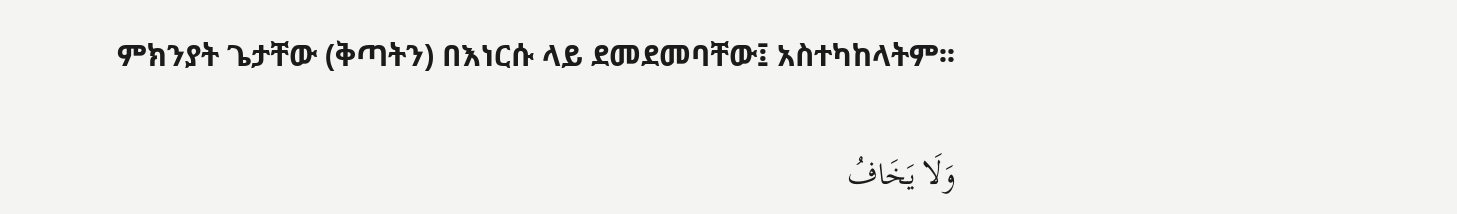ምክንያት ጌታቸው (ቅጣትን) በእነርሱ ላይ ደመደመባቸው፤ አስተካከላትም፡፡

وَلَا يَخَافُ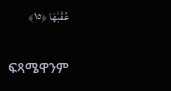عُقْبَٰهَا ﴿١٥﴾

ፍጻሜዋንም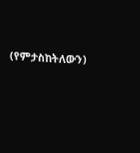(የምታስከትለውን)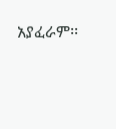አያፈራም፡፡